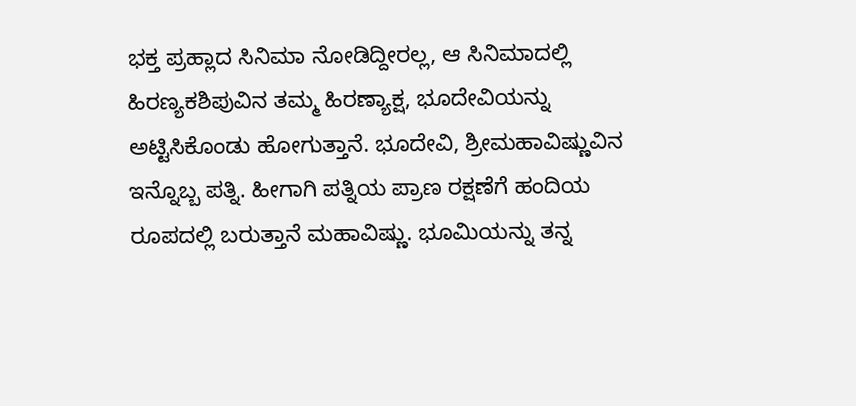ಭಕ್ತ ಪ್ರಹ್ಲಾದ ಸಿನಿಮಾ ನೋಡಿದ್ದೀರಲ್ಲ, ಆ ಸಿನಿಮಾದಲ್ಲಿ ಹಿರಣ್ಯಕಶಿಪುವಿನ ತಮ್ಮ ಹಿರಣ್ಯಾಕ್ಷ, ಭೂದೇವಿಯನ್ನು ಅಟ್ಟಿಸಿಕೊಂಡು ಹೋಗುತ್ತಾನೆ. ಭೂದೇವಿ, ಶ್ರೀಮಹಾವಿಷ್ಣುವಿನ ಇನ್ನೊಬ್ಬ ಪತ್ನಿ. ಹೀಗಾಗಿ ಪತ್ನಿಯ ಪ್ರಾಣ ರಕ್ಷಣೆಗೆ ಹಂದಿಯ ರೂಪದಲ್ಲಿ ಬರುತ್ತಾನೆ ಮಹಾವಿಷ್ಣು. ಭೂಮಿಯನ್ನು ತನ್ನ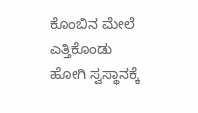ಕೊಂಬಿನ ಮೇಲೆ ಎತ್ತಿಕೊಂಡು ಹೋಗಿ ಸ್ವಸ್ಥಾನಕ್ಕೆ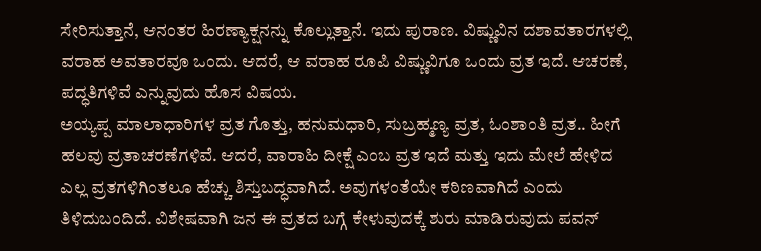ಸೇರಿಸುತ್ತಾನೆ, ಆನಂತರ ಹಿರಣ್ಯಾಕ್ಷನನ್ನು ಕೊಲ್ಲುತ್ತಾನೆ. ಇದು ಪುರಾಣ. ವಿಷ್ಣುವಿನ ದಶಾವತಾರಗಳಲ್ಲಿ ವರಾಹ ಅವತಾರವೂ ಒಂದು. ಆದರೆ, ಆ ವರಾಹ ರೂಪಿ ವಿಷ್ಣುವಿಗೂ ಒಂದು ವ್ರತ ಇದೆ. ಆಚರಣೆ, ಪದ್ಧತಿಗಳಿವೆ ಎನ್ನುವುದು ಹೊಸ ವಿಷಯ.
ಅಯ್ಯಪ್ಪ ಮಾಲಾಧಾರಿಗಳ ವ್ರತ ಗೊತ್ತು, ಹನುಮಧಾರಿ, ಸುಬ್ರಹ್ಮಣ್ಯ ವ್ರತ, ಓಂಶಾಂತಿ ವ್ರತ.. ಹೀಗೆ ಹಲವು ವ್ರತಾಚರಣೆಗಳಿವೆ. ಆದರೆ, ವಾರಾಹಿ ದೀಕ್ಷೆ ಎಂಬ ವ್ರತ ಇದೆ ಮತ್ತು ಇದು ಮೇಲೆ ಹೇಳಿದ ಎಲ್ಲ ವ್ರತಗಳಿಗಿಂತಲೂ ಹೆಚ್ಚು ಶಿಸ್ತುಬದ್ಧವಾಗಿದೆ. ಅವುಗಳಂತೆಯೇ ಕಠಿಣವಾಗಿದೆ ಎಂದು ತಿಳಿದುಬಂದಿದೆ. ವಿಶೇಷವಾಗಿ ಜನ ಈ ವ್ರತದ ಬಗ್ಗೆ ಕೇಳುವುದಕ್ಕೆ ಶುರು ಮಾಡಿರುವುದು ಪವನ್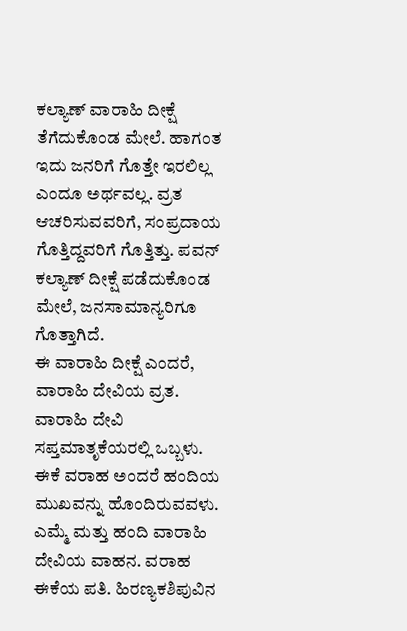ಕಲ್ಯಾಣ್ ವಾರಾಹಿ ದೀಕ್ಷೆ ತೆಗೆದುಕೊಂಡ ಮೇಲೆ. ಹಾಗಂತ ಇದು ಜನರಿಗೆ ಗೊತ್ತೇ ಇರಲಿಲ್ಲ ಎಂದೂ ಅರ್ಥವಲ್ಲ. ವ್ರತ ಆಚರಿಸುವವರಿಗೆ, ಸಂಪ್ರದಾಯ ಗೊತ್ತಿದ್ದವರಿಗೆ ಗೊತ್ತಿತ್ತು. ಪವನ್ ಕಲ್ಯಾಣ್ ದೀಕ್ಷೆ ಪಡೆದುಕೊಂಡ ಮೇಲೆ, ಜನಸಾಮಾನ್ಯರಿಗೂ ಗೊತ್ತಾಗಿದೆ.
ಈ ವಾರಾಹಿ ದೀಕ್ಷೆ ಎಂದರೆ, ವಾರಾಹಿ ದೇವಿಯ ವ್ರತ. ವಾರಾಹಿ ದೇವಿ ಸಪ್ತಮಾತೃಕೆಯರಲ್ಲಿ ಒಬ್ಬಳು. ಈಕೆ ವರಾಹ ಅಂದರೆ ಹಂದಿಯ ಮುಖವನ್ನು ಹೊಂದಿರುವವಳು. ಎಮ್ಮೆ ಮತ್ತು ಹಂದಿ ವಾರಾಹಿ ದೇವಿಯ ವಾಹನ. ವರಾಹ ಈಕೆಯ ಪತಿ. ಹಿರಣ್ಯಕಶಿಪುವಿನ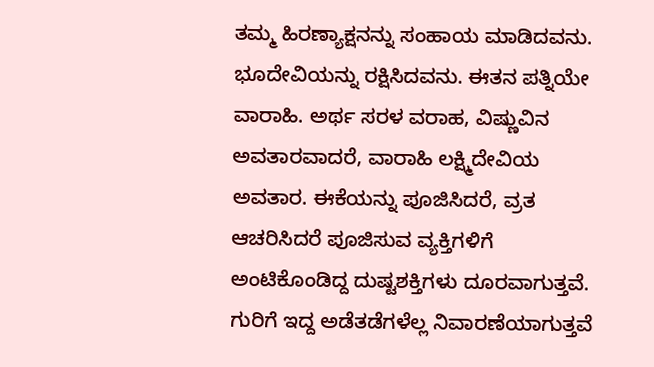ತಮ್ಮ ಹಿರಣ್ಯಾಕ್ಷನನ್ನು ಸಂಹಾಯ ಮಾಡಿದವನು. ಭೂದೇವಿಯನ್ನು ರಕ್ಷಿಸಿದವನು. ಈತನ ಪತ್ನಿಯೇ ವಾರಾಹಿ. ಅರ್ಥ ಸರಳ ವರಾಹ, ವಿಷ್ಣುವಿನ ಅವತಾರವಾದರೆ, ವಾರಾಹಿ ಲಕ್ಷ್ಮಿದೇವಿಯ ಅವತಾರ. ಈಕೆಯನ್ನು ಪೂಜಿಸಿದರೆ, ವ್ರತ ಆಚರಿಸಿದರೆ ಪೂಜಿಸುವ ವ್ಯಕ್ತಿಗಳಿಗೆ ಅಂಟಿಕೊಂಡಿದ್ದ ದುಷ್ಟಶಕ್ತಿಗಳು ದೂರವಾಗುತ್ತವೆ. ಗುರಿಗೆ ಇದ್ದ ಅಡೆತಡೆಗಳೆಲ್ಲ ನಿವಾರಣೆಯಾಗುತ್ತವೆ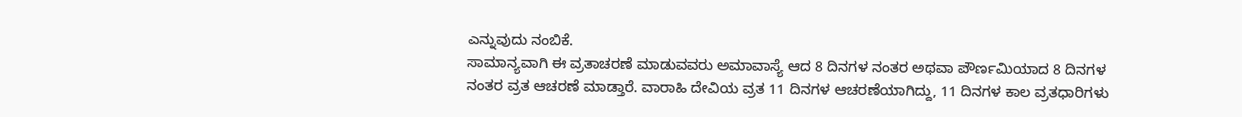ಎನ್ನುವುದು ನಂಬಿಕೆ.
ಸಾಮಾನ್ಯವಾಗಿ ಈ ವ್ರತಾಚರಣೆ ಮಾಡುವವರು ಅಮಾವಾಸ್ಯೆ ಆದ 8 ದಿನಗಳ ನಂತರ ಅಥವಾ ಪೌರ್ಣಮಿಯಾದ 8 ದಿನಗಳ ನಂತರ ವ್ರತ ಆಚರಣೆ ಮಾಡ್ತಾರೆ. ವಾರಾಹಿ ದೇವಿಯ ವ್ರತ 11 ದಿನಗಳ ಆಚರಣೆಯಾಗಿದ್ದು, 11 ದಿನಗಳ ಕಾಲ ವ್ರತಧಾರಿಗಳು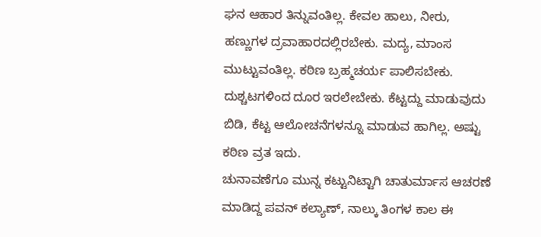ಘನ ಆಹಾರ ತಿನ್ನುವಂತಿಲ್ಲ. ಕೇವಲ ಹಾಲು, ನೀರು, ಹಣ್ಣುಗಳ ದ್ರವಾಹಾರದಲ್ಲಿರಬೇಕು. ಮದ್ಯ, ಮಾಂಸ ಮುಟ್ಟುವಂತಿಲ್ಲ. ಕಠಿಣ ಬ್ರಹ್ಮಚರ್ಯ ಪಾಲಿಸಬೇಕು. ದುಶ್ಚಟಗಳಿಂದ ದೂರ ಇರಲೇಬೇಕು. ಕೆಟ್ಟದ್ದು ಮಾಡುವುದು ಬಿಡಿ, ಕೆಟ್ಟ ಆಲೋಚನೆಗಳನ್ನೂ ಮಾಡುವ ಹಾಗಿಲ್ಲ. ಅಷ್ಟು ಕಠಿಣ ವ್ರತ ಇದು.
ಚುನಾವಣೆಗೂ ಮುನ್ನ ಕಟ್ಟುನಿಟ್ಟಾಗಿ ಚಾತುರ್ಮಾಸ ಆಚರಣೆ ಮಾಡಿದ್ದ ಪವನ್ ಕಲ್ಯಾಣ್, ನಾಲ್ಕು ತಿಂಗಳ ಕಾಲ ಈ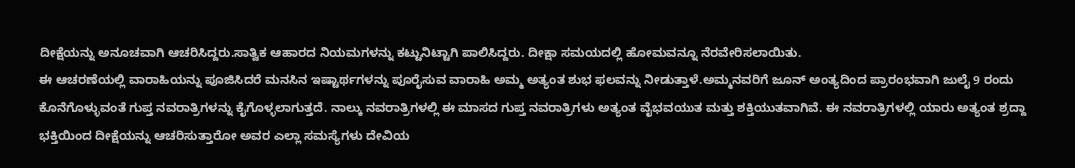ದೀಕ್ಷೆಯನ್ನು ಅನೂಚವಾಗಿ ಆಚರಿಸಿದ್ದರು.ಸಾತ್ವಿಕ ಆಹಾರದ ನಿಯಮಗಳನ್ನು ಕಟ್ಟುನಿಟ್ಟಾಗಿ ಪಾಲಿಸಿದ್ದರು. ದೀಕ್ಷಾ ಸಮಯದಲ್ಲಿ ಹೋಮವನ್ನೂ ನೆರವೇರಿಸಲಾಯಿತು.
ಈ ಆಚರಣೆಯಲ್ಲಿ ವಾರಾಹಿಯನ್ನು ಪೂಜಿಸಿದರೆ ಮನಸಿನ ಇಷ್ಟಾರ್ಥಗಳನ್ನು ಪೂರೈಸುವ ವಾರಾಹಿ ಅಮ್ಮ ಅತ್ಯಂತ ಶುಭ ಫಲವನ್ನು ನೀಡುತ್ತಾಳೆ.ಅಮ್ಮನವರಿಗೆ ಜೂನ್ ಅಂತ್ಯದಿಂದ ಪ್ರಾರಂಭವಾಗಿ ಜುಲೈ 9 ರಂದು ಕೊನೆಗೊಳ್ಳುವಂತೆ ಗುಪ್ತ ನವರಾತ್ರಿಗಳನ್ನು ಕೈಗೊಳ್ಳಲಾಗುತ್ತದೆ. ನಾಲ್ಕು ನವರಾತ್ರಿಗಳಲ್ಲಿ ಈ ಮಾಸದ ಗುಪ್ತ ನವರಾತ್ರಿಗಳು ಅತ್ಯಂತ ವೈಭವಯುತ ಮತ್ತು ಶಕ್ತಿಯುತವಾಗಿವೆ. ಈ ನವರಾತ್ರಿಗಳಲ್ಲಿ ಯಾರು ಅತ್ಯಂತ ಶ್ರದ್ದಾ ಭಕ್ತಿಯಿಂದ ದೀಕ್ಷೆಯನ್ನು ಆಚರಿಸುತ್ತಾರೋ ಅವರ ಎಲ್ಲಾ ಸಮಸ್ಯೆಗಳು ದೇವಿಯ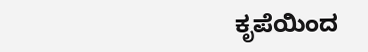ಕೃಪೆಯಿಂದ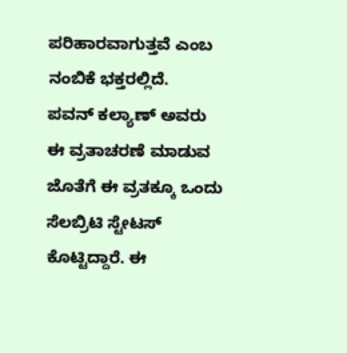ಪರಿಹಾರವಾಗುತ್ತವೆ ಎಂಬ ನಂಬಿಕೆ ಭಕ್ತರಲ್ಲಿದೆ.
ಪವನ್ ಕಲ್ಯಾಣ್ ಅವರು ಈ ವ್ರತಾಚರಣೆ ಮಾಡುವ ಜೊತೆಗೆ ಈ ವ್ರತಕ್ಕೂ ಒಂದು ಸೆಲಬ್ರಿಟಿ ಸ್ಟೇಟಸ್ ಕೊಟ್ಟಿದ್ದಾರೆ. ಈ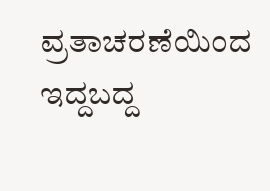ವ್ರತಾಚರಣೆಯಿಂದ ಇದ್ದಬದ್ದ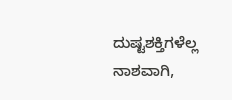ದುಷ್ಟಶಕ್ತಿಗಳೆಲ್ಲ ನಾಶವಾಗಿ,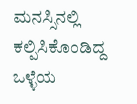ಮನಸ್ಸಿನಲ್ಲಿ ಕಲ್ಪಿಸಿಕೊಂಡಿದ್ದ ಒಳ್ಳೆಯ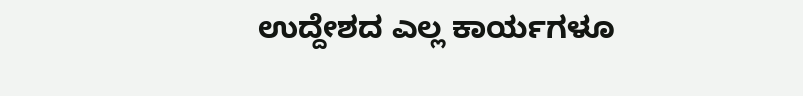ಉದ್ದೇಶದ ಎಲ್ಲ ಕಾರ್ಯಗಳೂ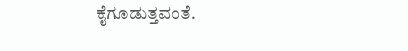ಕೈಗೂಡುತ್ತವಂತೆ.